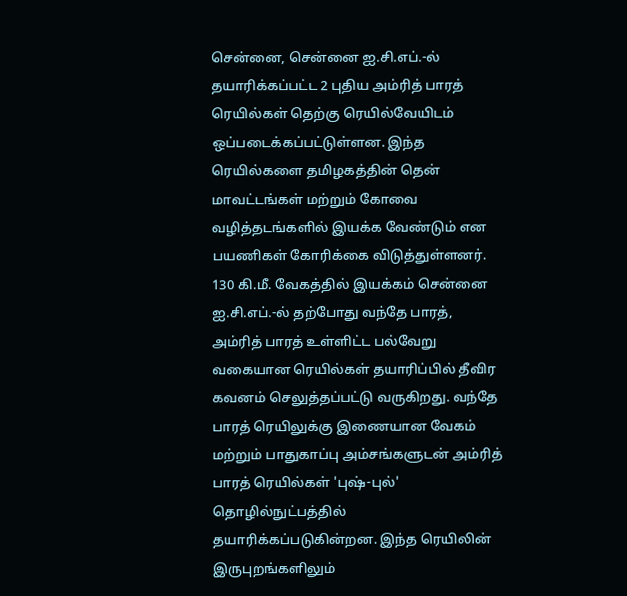சென்னை, சென்னை ஐ.சி.எப்.-ல் தயாரிக்கப்பட்ட 2 புதிய அம்ரித் பாரத் ரெயில்கள் தெற்கு ரெயில்வேயிடம் ஒப்படைக்கப்பட்டுள்ளன. இந்த ரெயில்களை தமிழகத்தின் தென் மாவட்டங்கள் மற்றும் கோவை வழித்தடங்களில் இயக்க வேண்டும் என பயணிகள் கோரிக்கை விடுத்துள்ளனர். 130 கி.மீ. வேகத்தில் இயக்கம் சென்னை ஐ.சி.எப்.-ல் தற்போது வந்தே பாரத், அம்ரித் பாரத் உள்ளிட்ட பல்வேறு வகையான ரெயில்கள் தயாரிப்பில் தீவிர கவனம் செலுத்தப்பட்டு வருகிறது. வந்தே பாரத் ரெயிலுக்கு இணையான வேகம் மற்றும் பாதுகாப்பு அம்சங்களுடன் அம்ரித் பாரத் ரெயில்கள் 'புஷ்-புல்' தொழில்நுட்பத்தில் தயாரிக்கப்படுகின்றன. இந்த ரெயிலின் இருபுறங்களிலும்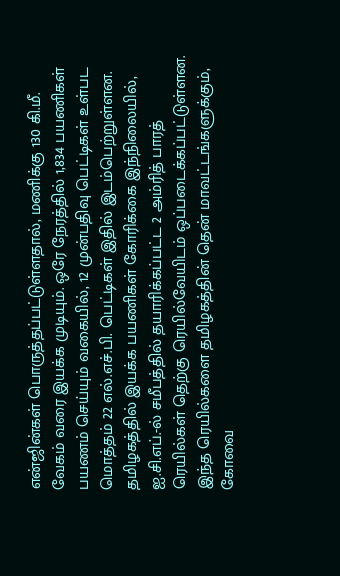என்ஜின்கள் பொருத்தப்பட்டுள்ளதால், மணிக்கு 130 கி.மீ. வேகம் வரை இயக்க முடியும். ஒரே நேரத்தில் 1,834 பயணிகள் பயணம் செய்யும் வகையில், 12 முன்பதிவு பெட்டிகள் உள்பட மொத்தம் 22 எல்.எச்.பி. பெட்டிகள் இதில் இடம்பெற்றுள்ளன. தமிழகத்தில் இயக்க பயணிகள் கோரிக்கை இந்நிலையில், ஐ.சி.எப்.-ல் சமீபத்தில் தயாரிக்கப்பட்ட 2 அம்ரித் பாரத் ரெயில்கள் தெற்கு ரெயில்வேயிடம் ஒப்படைக்கப்பட்டுள்ளன. இந்த ரெயில்களை தமிழகத்தின் தென் மாவட்டங்களுக்கும், கோவை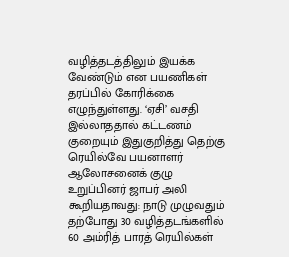வழித்தடத்திலும் இயக்க வேண்டும் என பயணிகள் தரப்பில் கோரிக்கை எழுந்துள்ளது. ‘ஏசி’ வசதி இல்லாததால் கட்டணம் குறையும் இதுகுறித்து தெற்கு ரெயில்வே பயனாளர் ஆலோசனைக் குழு உறுப்பினர் ஜாபர் அலி கூறியதாவது: நாடு முழுவதும் தற்போது 30 வழித்தடங்களில் 60 அம்ரித் பாரத் ரெயில்கள்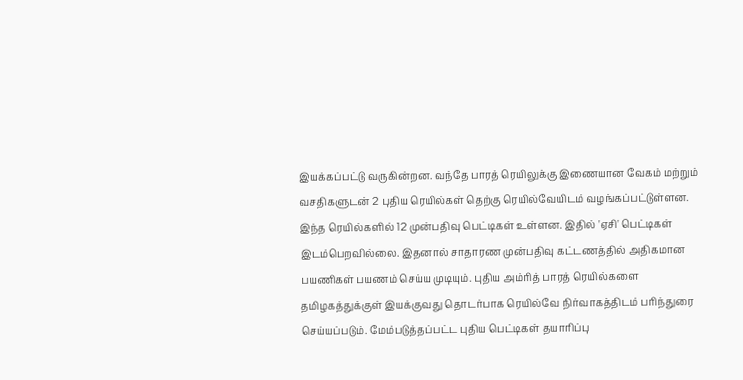இயக்கப்பட்டு வருகின்றன. வந்தே பாரத் ரெயிலுக்கு இணையான வேகம் மற்றும் வசதிகளுடன் 2 புதிய ரெயில்கள் தெற்கு ரெயில்வேயிடம் வழங்கப்பட்டுள்ளன. இந்த ரெயில்களில் 12 முன்பதிவு பெட்டிகள் உள்ளன. இதில் 'ஏசி' பெட்டிகள் இடம்பெறவில்லை. இதனால் சாதாரண முன்பதிவு கட்டணத்தில் அதிகமான பயணிகள் பயணம் செய்ய முடியும். புதிய அம்ரித் பாரத் ரெயில்களை தமிழகத்துக்குள் இயக்குவது தொடர்பாக ரெயில்வே நிர்வாகத்திடம் பரிந்துரை செய்யப்படும். மேம்படுத்தப்பட்ட புதிய பெட்டிகள் தயாரிப்பு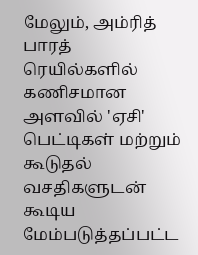மேலும், அம்ரித் பாரத் ரெயில்களில் கணிசமான அளவில் 'ஏசி' பெட்டிகள் மற்றும் கூடுதல் வசதிகளுடன் கூடிய மேம்படுத்தப்பட்ட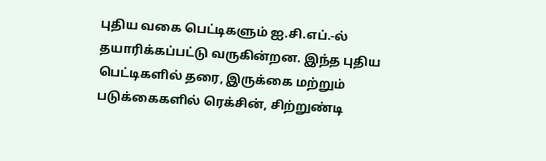புதிய வகை பெட்டிகளும் ஐ.சி.எப்.-ல் தயாரிக்கப்பட்டு வருகின்றன. இந்த புதிய பெட்டிகளில் தரை, இருக்கை மற்றும் படுக்கைகளில் ரெக்சின், சிற்றுண்டி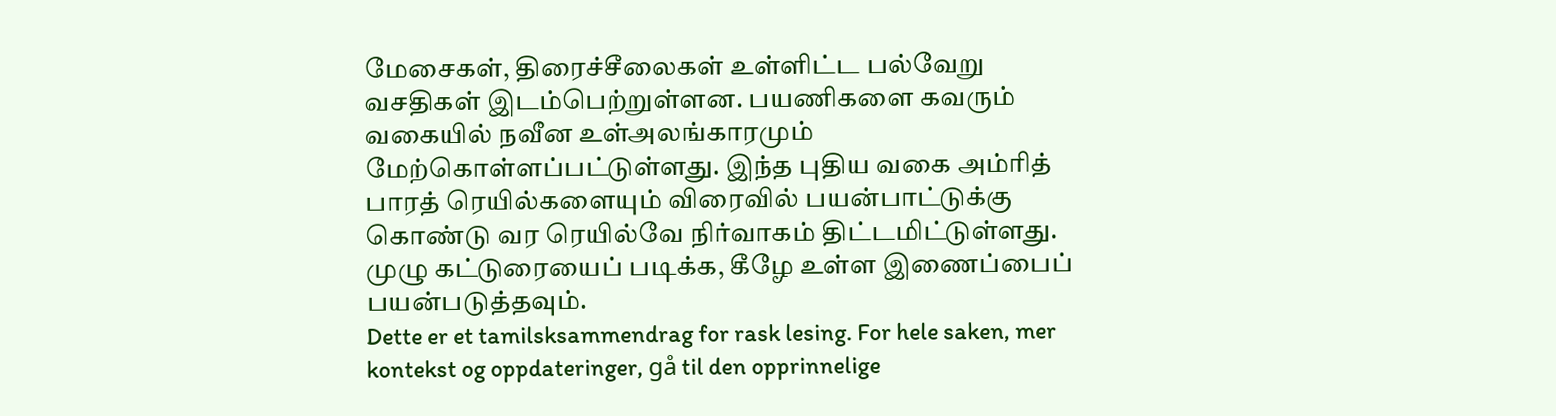மேசைகள், திரைச்சீலைகள் உள்ளிட்ட பல்வேறு வசதிகள் இடம்பெற்றுள்ளன. பயணிகளை கவரும் வகையில் நவீன உள்அலங்காரமும் மேற்கொள்ளப்பட்டுள்ளது. இந்த புதிய வகை அம்ரித் பாரத் ரெயில்களையும் விரைவில் பயன்பாட்டுக்கு கொண்டு வர ரெயில்வே நிர்வாகம் திட்டமிட்டுள்ளது. முழு கட்டுரையைப் படிக்க, கீழே உள்ள இணைப்பைப் பயன்படுத்தவும்.
Dette er et tamilsksammendrag for rask lesing. For hele saken, mer kontekst og oppdateringer, gå til den opprinnelige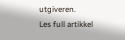utgiveren.
Les full artikkel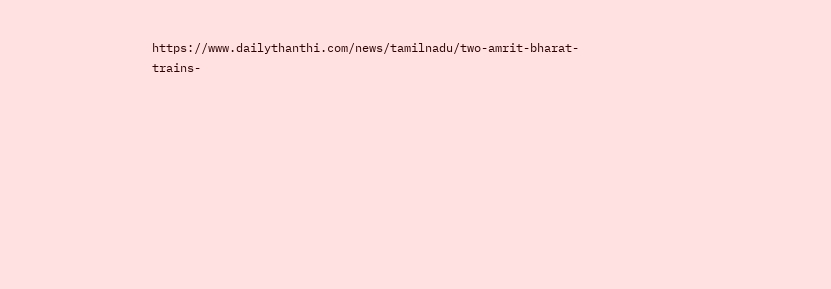https://www.dailythanthi.com/news/tamilnadu/two-amrit-bharat-trains-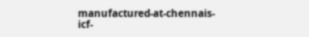manufactured-at-chennais-icf-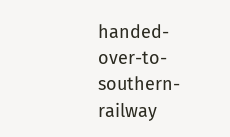handed-over-to-southern-railway